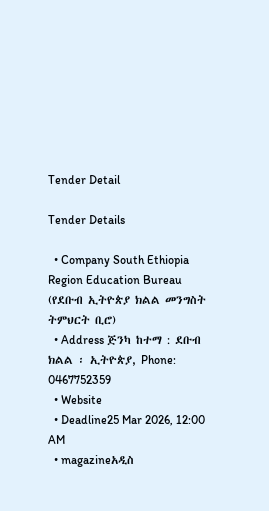Tender Detail

Tender Details

  • Company South Ethiopia Region Education Bureau (የደቡብ ኢትዮጵያ ክልል መንግስት ትምህርት ቢሮ)
  • Address ጅንካ ከተማ : ደቡብ ክልል ፡ ኢትዮጵያ, Phone: 0467752359
  • Website
  • Deadline25 Mar 2026, 12:00 AM
  • magazineአዲስ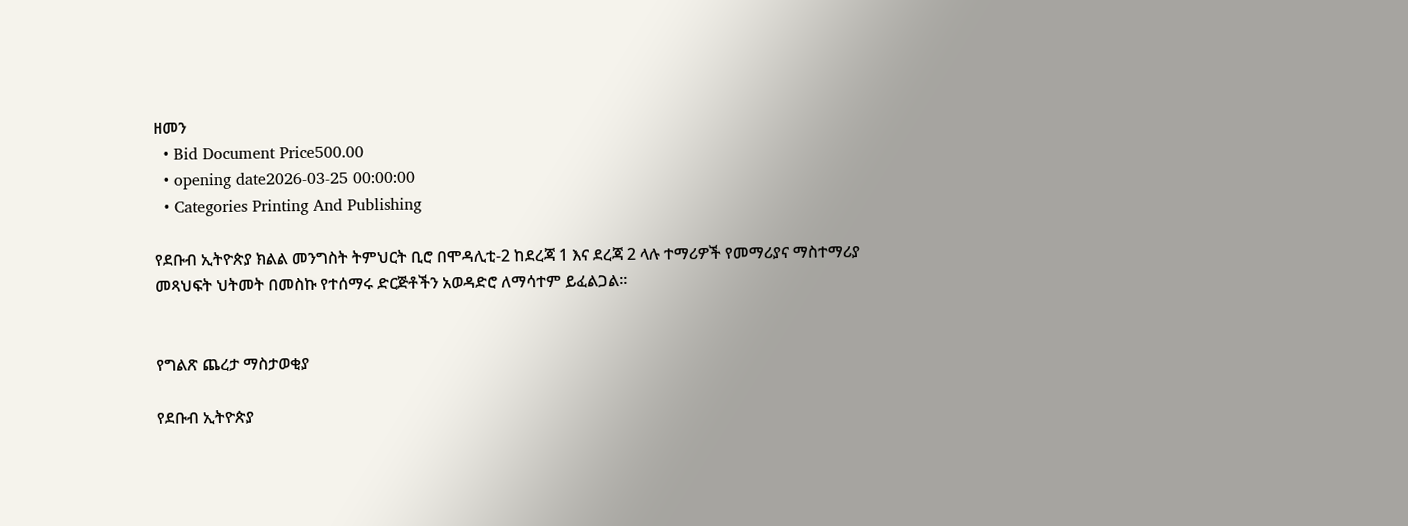ዘመን
  • Bid Document Price500.00
  • opening date2026-03-25 00:00:00
  • Categories Printing And Publishing

የደቡብ ኢትዮጵያ ክልል መንግስት ትምህርት ቢሮ በሞዳሊቲ-2 ከደረጃ 1 እና ደረጃ 2 ላሉ ተማሪዎች የመማሪያና ማስተማሪያ መጻህፍት ህትመት በመስኩ የተሰማሩ ድርጅቶችን አወዳድሮ ለማሳተም ይፈልጋል፡፡


የግልጽ ጨረታ ማስታወቂያ

የደቡብ ኢትዮጵያ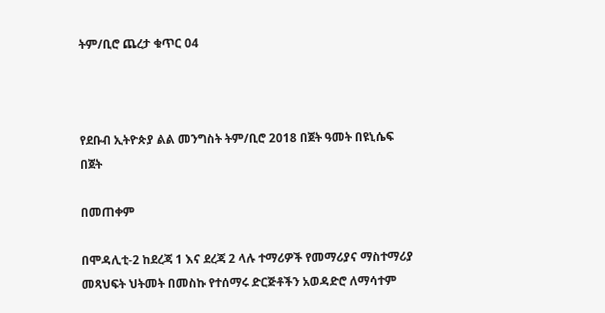ትም/ቢሮ ጨረታ ቁጥር 04



የደቡብ ኢትዮጵያ ልል መንግስት ትም/ቢሮ 2018 በጀት ዓመት በዩኒሴፍ በጀት

በመጠቀም

በሞዳሊቲ-2 ከደረጃ 1 እና ደረጃ 2 ላሉ ተማሪዎች የመማሪያና ማስተማሪያ መጻህፍት ህትመት በመስኩ የተሰማሩ ድርጅቶችን አወዳድሮ ለማሳተም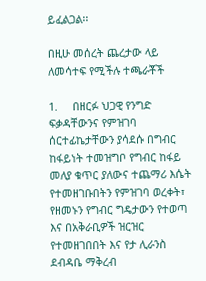ይፈልጋል፡፡

በዚሁ መሰረት ጨረታው ላይ ለመሳተፍ የሚችሉ ተጫራቾች

1.     በዘርፉ ህጋዊ የንግድ ፍቃዳቸውንና የምዝገባ ሰርተፊኬታቸውን ያሳደሱ በግብር ከፋይነት ተመዝግቦ የግብር ከፋይ መለያ ቁጥር ያለውና ተጨማሪ እሴት የተመዘገቡበትን የምዝገባ ወረቀት፣ የዘመኑን የግብር ግዴታውን የተወጣ እና በአቅራቢዎች ዝርዝር የተመዘገበበት እና የታ ሊራንስ ደብዳቤ ማቅረብ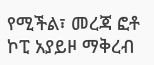የሚችል፣ መረጃ ፎቶ ኮፒ አያይዞ ማቅረብ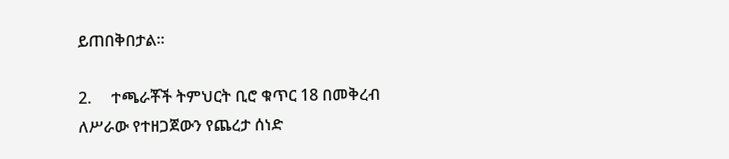ይጠበቅበታል፡፡

2.     ተጫራቾች ትምህርት ቢሮ ቁጥር 18 በመቅረብ ለሥራው የተዘጋጀውን የጨረታ ሰነድ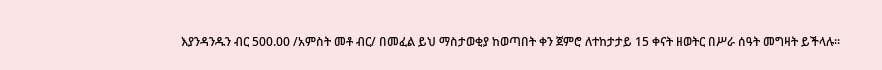እያንዳንዱን ብር 500.00 /አምስት መቶ ብር/ በመፈል ይህ ማስታወቂያ ከወጣበት ቀን ጀምሮ ለተከታታይ 15 ቀናት ዘወትር በሥራ ሰዓት መግዛት ይችላሉ፡፡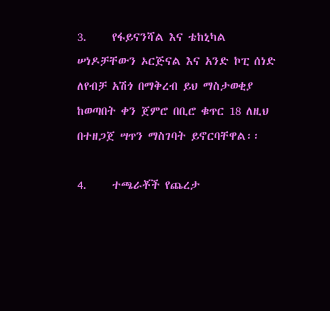3.     የፋይናንሻል እና ቴከኒካል ሠነዶቻቸውን ኦርጅናል እና አንድ ኮፒ ሰነድ ለየብቻ አሽጎ በማቅረብ ይህ ማስታወቂያ ከወጣበት ቀን ጀምሮ በቢሮ ቁጥር 18 ለዚህ በተዘጋጀ ሣጥን ማስገባት ይኖርባቸዋል፡፡

4.     ተጫራቾች የጨረታ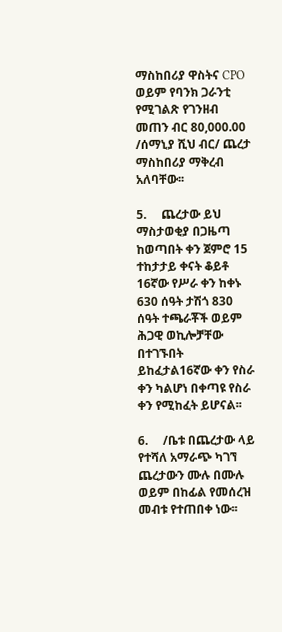ማስከበሪያ ዋስትና CPO ወይም የባንክ ጋራንቲ የሚገልጽ የገንዘብ መጠን ብር 80,000.00 /ሰማኒያ ሺህ ብር/ ጨረታ ማስከበሪያ ማቅረብ አለባቸው፡፡

5.     ጨረታው ይህ ማስታወቂያ በጋዜጣ ከወጣበት ቀን ጀምሮ 15 ተከታታይ ቀናት ቆይቶ 16ኛው የሥራ ቀን ከቀኑ 630 ሰዓት ታሽጎ 830 ሰዓት ተጫራቾች ወይም ሕጋዊ ወኪሎቻቸው በተገኙበት ይከፈታል16ኛው ቀን የስራ ቀን ካልሆነ በቀጣዩ የስራ ቀን የሚከፈት ይሆናል፡፡

6.     /ቤቱ በጨረታው ላይ የተሻለ አማራጭ ካገኘ ጨረታውን ሙሉ በሙሉ ወይም በከፊል የመሰረዝ መብቱ የተጠበቀ ነው፡፡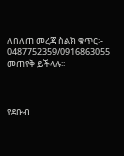ለበለጠ መረጃ ስልክ ቁጥር፡- 0487752359/0916863055 መጠየቅ ይችላሉ፡፡



የደቡብ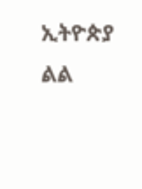ኢትዮጵያ ልል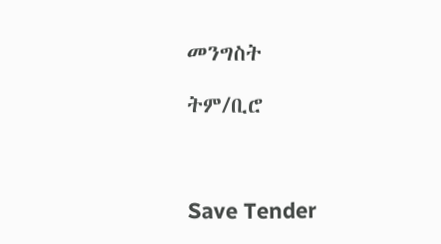መንግስት

ትም/ቢሮ



Save Tender